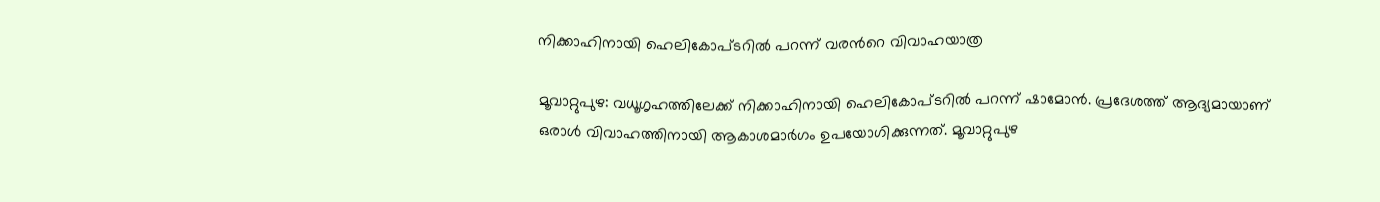നിക്കാഹിനായി ഹെലികോപ്ടറിൽ പറന്ന് വരന്‍റെ വിവാഹയാത്ര

മൂവാറ്റുപുഴ: വധൂഗൃഹത്തിലേക്ക് നിക്കാഹിനായി ഹെലികോപ്ടറിൽ പറന്ന് ഷാമോൻ. പ്രദേശത്ത് ആദ്യമായാണ് ഒരാൾ വിവാഹത്തിനായി ആകാശമാർഗം ഉപയോഗിക്കുന്നത്. മൂവാറ്റുപുഴ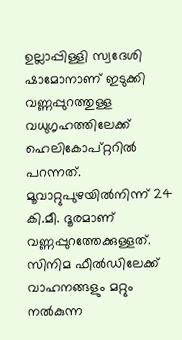ഉല്ലാപ്പിള്ളി സ്വദേശി ഷാമോനാണ് ഇടുക്കി വണ്ണപ്പുറത്തുള്ള വധുഗൃഹത്തിലേക്ക് ഹെലികോപ്റ്ററിൽ പറന്നത്. മൂവാറ്റുപുഴയിൽനിന്ന് 24 കി.മീ. ദൂരമാണ് വണ്ണപ്പുറത്തേക്കുള്ളത്. സിനിമ ഫീൽഡിലേക്ക് വാഹനങ്ങളും മറ്റും നൽകുന്ന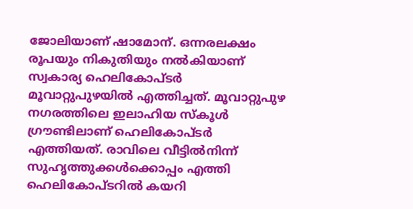ജോലിയാണ്‌ ഷാമോന്. ഒന്നരലക്ഷം രൂപയും നികുതിയും നൽകിയാണ് സ്വകാര്യ ഹെലികോപ്ടർ മൂവാറ്റുപുഴയിൽ എത്തിച്ചത്. മൂവാറ്റുപുഴ നഗരത്തിലെ ഇലാഹിയ സ്കൂൾ ഗ്രൗണ്ടിലാണ് ഹെലികോപ്ടർ എത്തിയത്. രാവിലെ വീട്ടിൽനിന്ന് സുഹൃത്തുക്കൾക്കൊപ്പം എത്തി ഹെലികോപ്ടറിൽ കയറി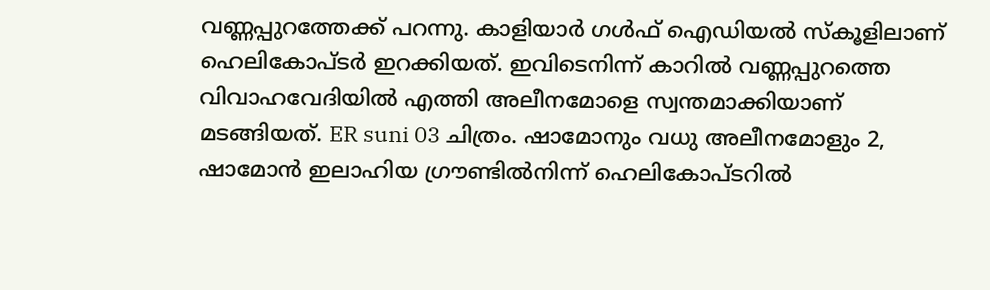വണ്ണപ്പുറത്തേക്ക് പറന്നു. കാളിയാർ ഗൾഫ് ഐഡിയൽ സ്കൂളിലാണ് ഹെലികോപ്ടർ ഇറക്കിയത്. ഇവിടെനിന്ന് കാറിൽ വണ്ണപ്പുറത്തെ വിവാഹവേദിയിൽ എത്തി അലീനമോളെ സ്വന്തമാക്കിയാണ് മടങ്ങിയത്. ER suni 03 ചിത്രം. ഷാമോനും വധു അലീനമോളും 2, ഷാമോൻ ഇലാഹിയ ഗ്രൗണ്ടിൽനിന്ന് ഹെലികോപ്ടറിൽ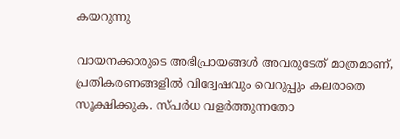കയറുന്നു

വായനക്കാരുടെ അഭിപ്രായങ്ങള്‍ അവരുടേത് മാത്രമാണ്, പ്രതികരണങ്ങളിൽ വിദ്വേഷവും വെറുപ്പും കലരാതെ സൂക്ഷിക്കുക. സ്പർധ വളർത്തുന്നതോ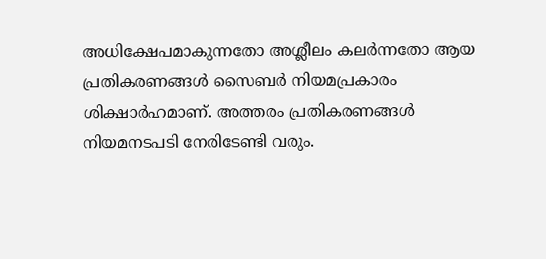അധിക്ഷേപമാകുന്നതോ അശ്ലീലം കലർന്നതോ ആയ പ്രതികരണങ്ങൾ സൈബർ നിയമപ്രകാരം ശിക്ഷാർഹമാണ്. അത്തരം പ്രതികരണങ്ങൾ നിയമനടപടി നേരിടേണ്ടി വരും.